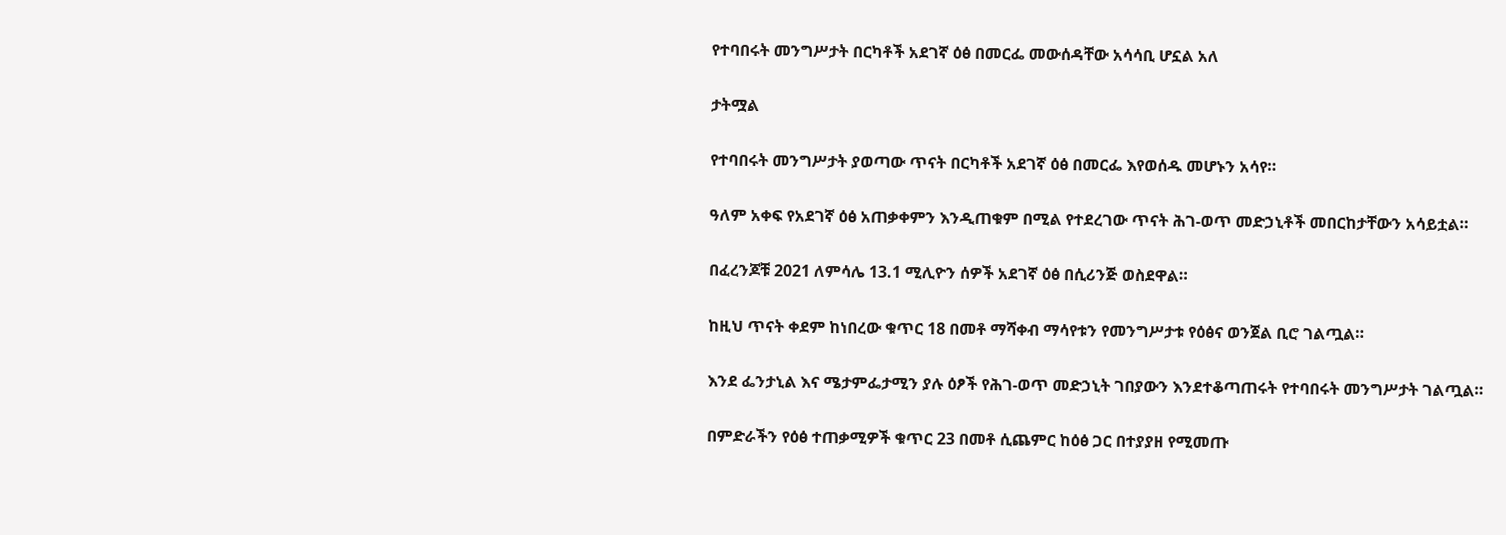የተባበሩት መንግሥታት በርካቶች አደገኛ ዕፅ በመርፌ መውሰዳቸው አሳሳቢ ሆኗል አለ

ታትሟል

የተባበሩት መንግሥታት ያወጣው ጥናት በርካቶች አደገኛ ዕፅ በመርፌ እየወሰዱ መሆኑን አሳየ።

ዓለም አቀፍ የአደገኛ ዕፅ አጠቃቀምን እንዲጠቁም በሚል የተደረገው ጥናት ሕገ-ወጥ መድኃኒቶች መበርከታቸውን አሳይቷል።

በፈረንጆቹ 2021 ለምሳሌ 13.1 ሚሊዮን ሰዎች አደገኛ ዕፅ በሲሪንጅ ወስደዋል።

ከዚህ ጥናት ቀደም ከነበረው ቁጥር 18 በመቶ ማሻቀብ ማሳየቱን የመንግሥታቱ የዕፅና ወንጀል ቢሮ ገልጧል።

እንደ ፌንታኒል እና ሜታምፌታሚን ያሉ ዕፆች የሕገ-ወጥ መድኃኒት ገበያውን እንደተቆጣጠሩት የተባበሩት መንግሥታት ገልጧል።

በምድራችን የዕፅ ተጠቃሚዎች ቁጥር 23 በመቶ ሲጨምር ከዕፅ ጋር በተያያዘ የሚመጡ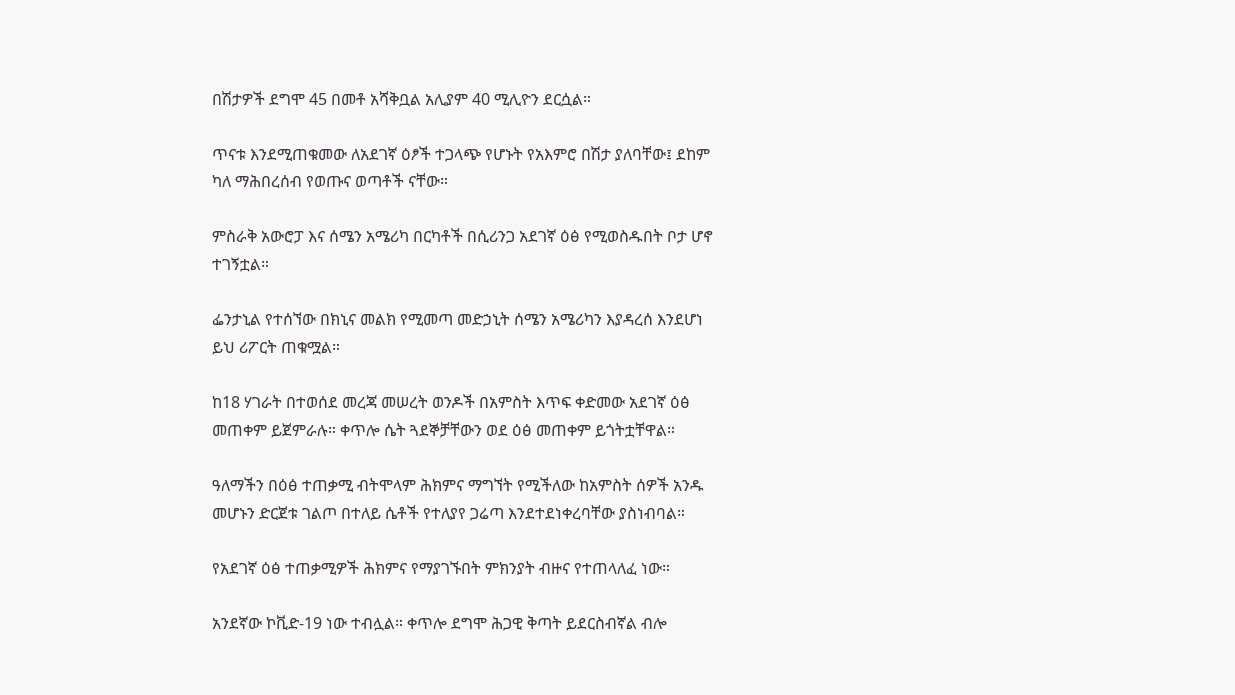በሽታዎች ደግሞ 45 በመቶ አሻቅቧል አሊያም 40 ሚሊዮን ደርሷል።

ጥናቱ እንደሚጠቁመው ለአደገኛ ዕፆች ተጋላጭ የሆኑት የአእምሮ በሽታ ያለባቸው፤ ደከም ካለ ማሕበረሰብ የወጡና ወጣቶች ናቸው።

ምስራቅ አውሮፓ እና ሰሜን አሜሪካ በርካቶች በሲሪንጋ አደገኛ ዕፅ የሚወስዱበት ቦታ ሆኖ ተገኝቷል።

ፌንታኒል የተሰኘው በክኒና መልክ የሚመጣ መድኃኒት ሰሜን አሜሪካን እያዳረሰ እንደሆነ ይህ ሪፖርት ጠቁሟል።

ከ18 ሃገራት በተወሰደ መረጃ መሠረት ወንዶች በአምስት እጥፍ ቀድመው አደገኛ ዕፅ መጠቀም ይጀምራሉ። ቀጥሎ ሴት ጓደኞቻቸውን ወደ ዕፅ መጠቀም ይጎትቷቸዋል።

ዓለማችን በዕፅ ተጠቃሚ ብትሞላም ሕክምና ማግኘት የሚችለው ከአምስት ሰዎች አንዱ መሆኑን ድርጀቱ ገልጦ በተለይ ሴቶች የተለያየ ጋሬጣ እንደተደነቀረባቸው ያስነብባል።

የአደገኛ ዕፅ ተጠቃሚዎች ሕክምና የማያገኙበት ምክንያት ብዙና የተጠላለፈ ነው።

አንደኛው ኮቪድ-19 ነው ተብሏል። ቀጥሎ ደግሞ ሕጋዊ ቅጣት ይደርስብኛል ብሎ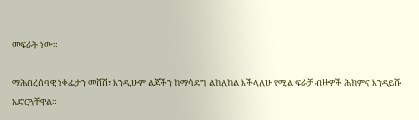መፍራት ነው።

ማሕበረሰባዊ ነቀፌታን መሸሽ፣ እንዲሁም ልጆችን ከማሳደግ ልከለከል እችላለሁ የሚል ፍራቻ ብዙዎች ሕክምና እንዳይሹ አድርጓቸዋል።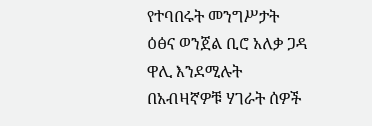የተባበሩት መንግሥታት ዕፅና ወንጀል ቢሮ አለቃ ጋዳ ዋሊ እንደሚሉት በአብዛኛዎቹ ሃገራት ሰዎች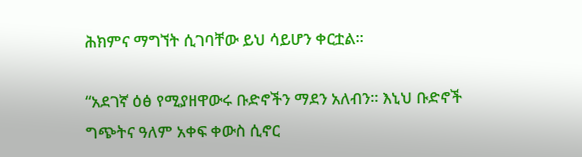ሕክምና ማግኘት ሲገባቸው ይህ ሳይሆን ቀርቷል።

“አደገኛ ዕፅ የሚያዘዋውሩ ቡድኖችን ማደን አለብን። እኒህ ቡድኖች ግጭትና ዓለም አቀፍ ቀውስ ሲኖር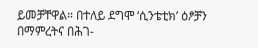ይመቻቸዋል። በተለይ ደግሞ ‘ሲንቴቲክ’ ዕፆቻን በማምረትና በሕገ-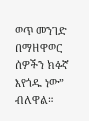ወጥ መንገድ በማዘዋወር ሰዎችን ክፉኛ እየጎዱ ነው” ብለዋል።